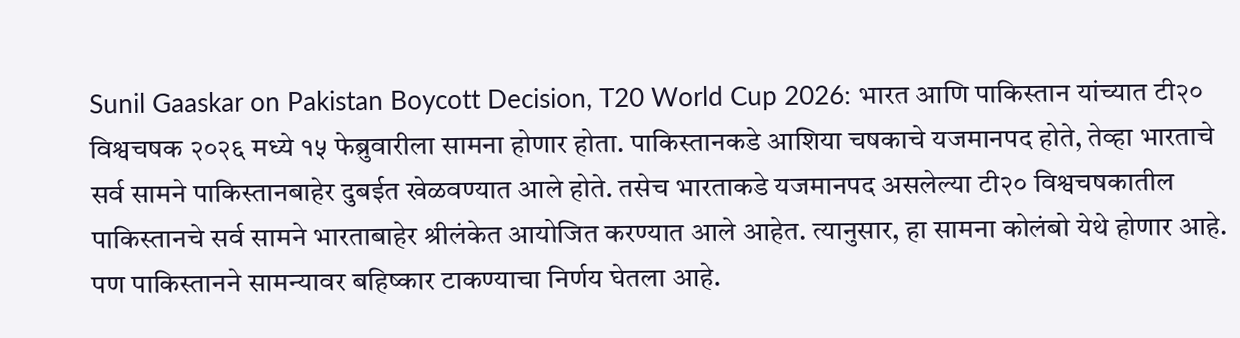Sunil Gaaskar on Pakistan Boycott Decision, T20 World Cup 2026: भारत आणि पाकिस्तान यांच्यात टी२० विश्वचषक २०२६ मध्ये १५ फेब्रुवारीला सामना होणार होता. पाकिस्तानकडे आशिया चषकाचे यजमानपद होते, तेव्हा भारताचे सर्व सामने पाकिस्तानबाहेर दुबईत खेळवण्यात आले होते. तसेच भारताकडे यजमानपद असलेल्या टी२० विश्वचषकातील पाकिस्तानचे सर्व सामने भारताबाहेर श्रीलंकेत आयोजित करण्यात आले आहेत. त्यानुसार, हा सामना कोलंबो येथे होणार आहे. पण पाकिस्तानने सामन्यावर बहिष्कार टाकण्याचा निर्णय घेतला आहे.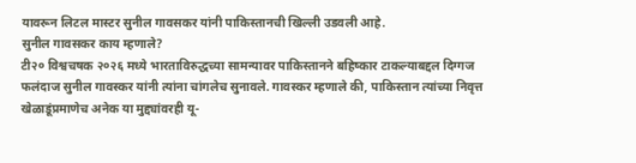यावरून लिटल मास्टर सुनील गावसकर यांनी पाकिस्तानची खिल्ली उडवली आहे.
सुनील गावसकर काय म्हणाले?
टी२० विश्वचषक २०२६ मध्ये भारताविरुद्धच्या सामन्यावर पाकिस्तानने बहिष्कार टाकल्याबद्दल दिग्गज फलंदाज सुनील गावस्कर यांनी त्यांना चांगलेच सुनावले. गावस्कर म्हणाले की, पाकिस्तान त्यांच्या निवृत्त खेळाडूंप्रमाणेच अनेक या मुद्द्यांवरही यू-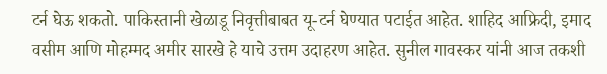टर्न घेऊ शकतो. पाकिस्तानी खेळाडू निवृत्तीबाबत यू-टर्न घेण्यात पटाईत आहेत. शाहिद आफ्रिदी, इमाद वसीम आणि मोहम्मद अमीर सारखे हे याचे उत्तम उदाहरण आहेत. सुनील गावस्कर यांनी आज तकशी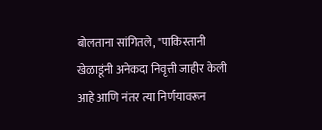बोलताना सांगितले, "पाकिस्तानी खेळाडूंनी अनेकदा निवृत्ती जाहीर केली आहे आणि नंतर त्या निर्णयावरून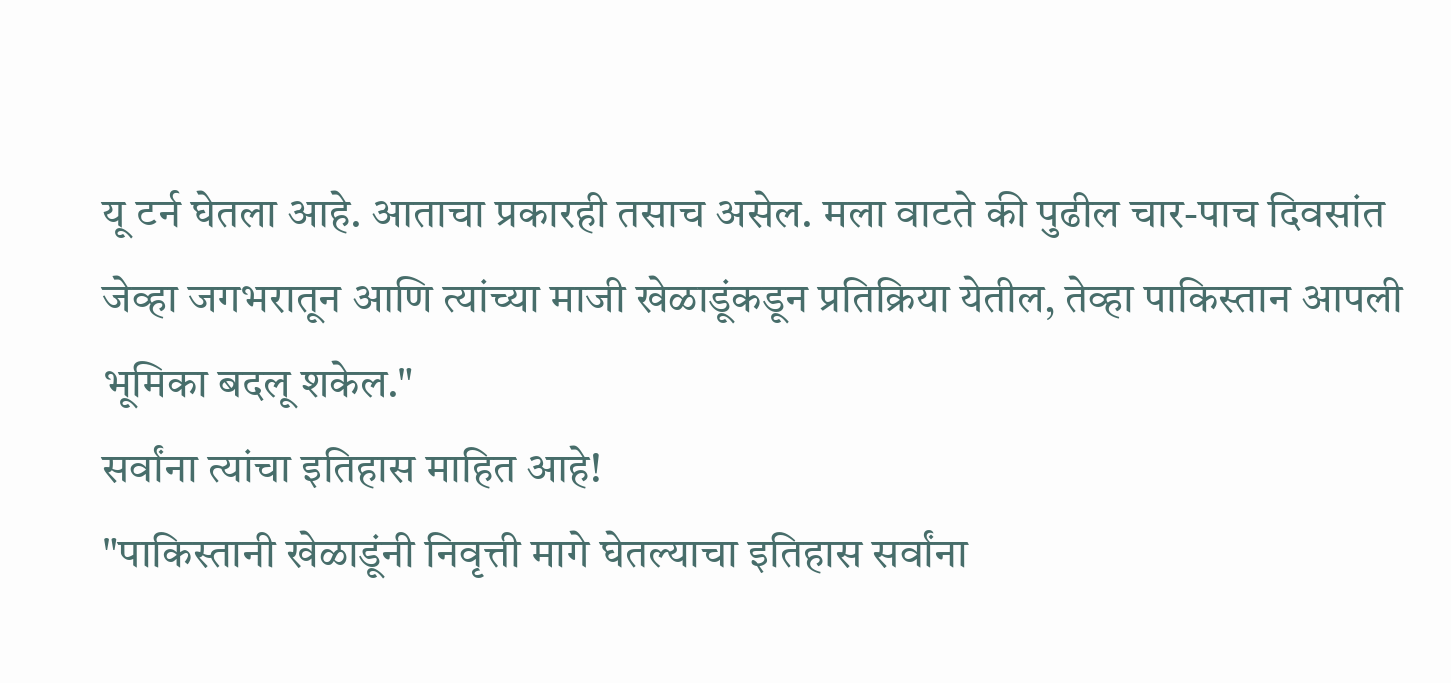यू टर्न घेतला आहे. आताचा प्रकारही तसाच असेल. मला वाटते की पुढील चार-पाच दिवसांत जेव्हा जगभरातून आणि त्यांच्या माजी खेळाडूंकडून प्रतिक्रिया येतील, तेव्हा पाकिस्तान आपली भूमिका बदलू शकेल."
सर्वांना त्यांचा इतिहास माहित आहे!
"पाकिस्तानी खेळाडूंनी निवृत्ती मागे घेतल्याचा इतिहास सर्वांना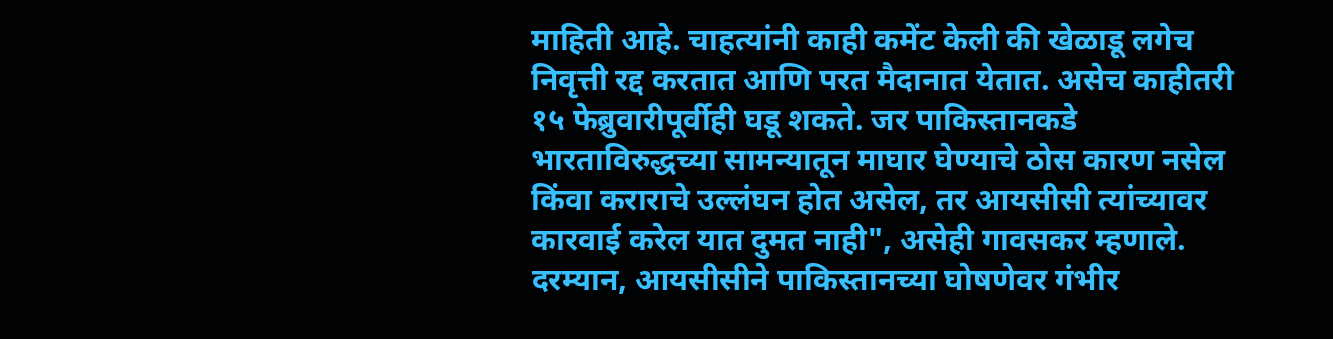माहिती आहे. चाहत्यांनी काही कमेंट केली की खेळाडू लगेच निवृत्ती रद्द करतात आणि परत मैदानात येतात. असेच काहीतरी १५ फेब्रुवारीपूर्वीही घडू शकते. जर पाकिस्तानकडे भारताविरुद्धच्या सामन्यातून माघार घेण्याचे ठोस कारण नसेल किंवा कराराचे उल्लंघन होत असेल, तर आयसीसी त्यांच्यावर कारवाई करेल यात दुमत नाही", असेही गावसकर म्हणाले.
दरम्यान, आयसीसीने पाकिस्तानच्या घोषणेवर गंभीर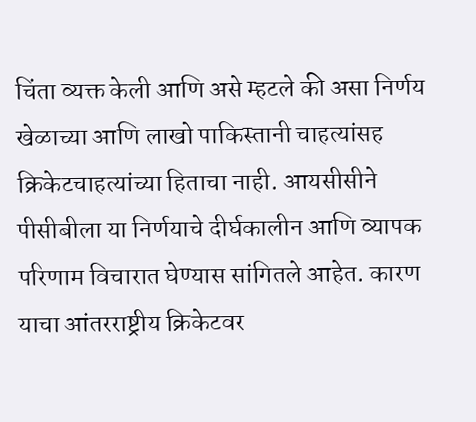चिंता व्यक्त केली आणि असे म्हटले की असा निर्णय खेळाच्या आणि लाखो पाकिस्तानी चाहत्यांसह क्रिकेटचाहत्यांच्या हिताचा नाही. आयसीसीने पीसीबीला या निर्णयाचे दीर्घकालीन आणि व्यापक परिणाम विचारात घेण्यास सांगितले आहेत. कारण याचा आंतरराष्ट्रीय क्रिकेटवर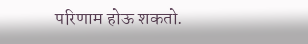परिणाम होऊ शकतो.